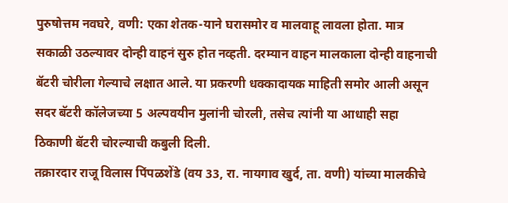पुरुषोत्तम नवघरे, वणी: एका शेतक-याने घरासमोर व मालवाहू लावला होता. मात्र सकाळी उठल्यावर दोन्ही वाहनं सुरु होत नव्हती. दरम्यान वाहन मालकाला दोन्ही वाहनाची बॅटरी चोरीला गेल्याचे लक्षात आले. या प्रकरणी धक्कादायक माहिती समोर आली असून सदर बॅटरी कॉलेजच्या 5 अल्पवयीन मुलांनी चोरली, तसेच त्यांनी या आधाही सहा ठिकाणी बॅटरी चोरल्याची कबुली दिली.
तक्रारदार राजू विलास पिंपळशेंडे (वय 33, रा. नायगाव खुर्द, ता. वणी) यांच्या मालकीचे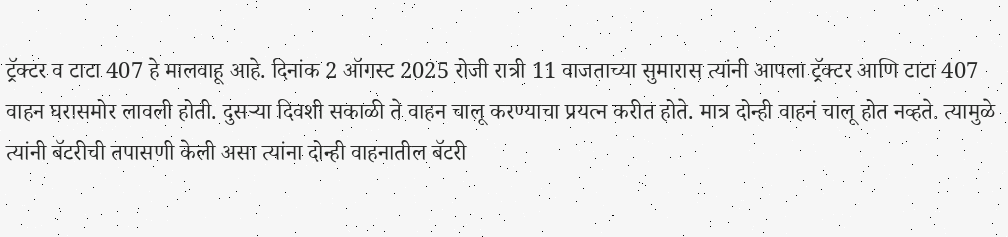ट्रॅक्टर व टाटा 407 हे मालवाहू आहे. दिनांक 2 ऑगस्ट 2025 रोजी रात्री 11 वाजताच्या सुमारास त्यांनी आपला ट्रॅक्टर आणि टाटा 407 वाहन घरासमोर लावली होती. दुसऱ्या दिवशी सकाळी ते वाहन चालू करण्याचा प्रयत्न करीत होते. मात्र दोन्ही वाहनं चालू होत नव्हते. त्यामुळे त्यांनी बॅटरीची तपासणी केली असा त्यांना दोन्ही वाहनातील बॅटरी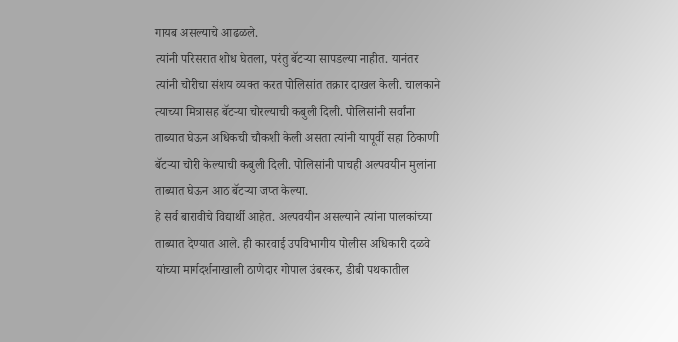गायब असल्याचे आढळले.
त्यांनी परिसरात शोध घेतला, परंतु बॅटऱ्या सापडल्या नाहीत. यानंतर त्यांनी चोरीचा संशय व्यक्त करत पोलिसांत तक्रार दाखल केली. चालकाने त्याच्या मित्रासह बॅटऱ्या चोरल्याची कबुली दिली. पोलिसांनी सर्वांना ताब्यात घेऊन अधिकची चौकशी केली असता त्यांनी यापूर्वी सहा ठिकाणी बॅटऱ्या चोरी केल्याची कबुली दिली. पोलिसांनी पाचही अल्पवयीन मुलांना ताब्यात घेऊन आठ बॅटऱ्या जप्त केल्या.
हे सर्व बारावीचे विद्यार्थी आहेत. अल्पवयीन असल्याने त्यांना पालकांच्या ताब्यात देण्यात आले. ही कारवाई उपविभागीय पोलीस अधिकारी दळवे यांच्या मार्गदर्शनाखाली ठाणेदार गोपाल उंबरकर, डीबी पथकातील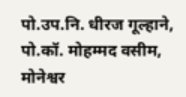पो.उप.नि. धीरज गूल्हाने, पो.कॉ. मोहम्मद वसीम, मोनेश्वर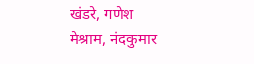खंडरे, गणेश मेश्राम, नंदकुमार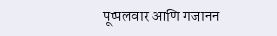पूप्पलवार आणि गजानन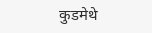कुडमेथे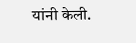यांनी केली.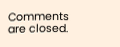Comments are closed.